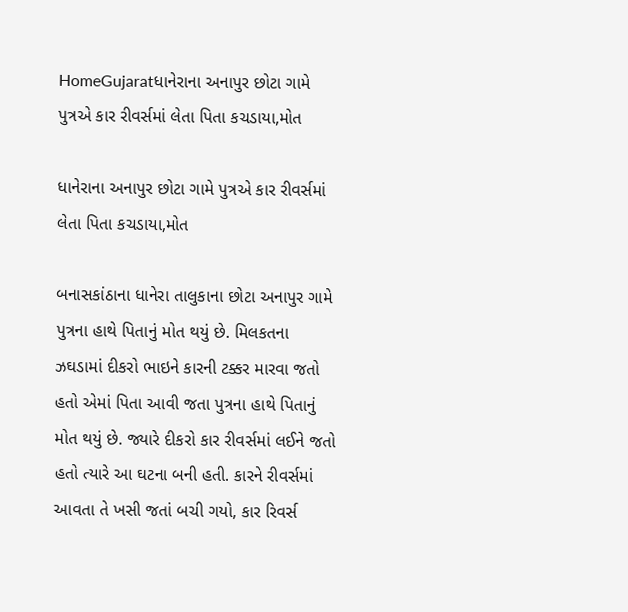HomeGujaratધાનેરાના અનાપુર છોટા ગામે પુત્રએ કાર રીવર્સમાં લેતા પિતા કચડાયા,મોત

ધાનેરાના અનાપુર છોટા ગામે પુત્રએ કાર રીવર્સમાં લેતા પિતા કચડાયા,મોત

બનાસકાંઠાના ધાનેરા તાલુકાના છોટા અનાપુર ગામે પુત્રના હાથે પિતાનું મોત થયું છે. મિલકતના ઝઘડામાં દીકરો ભાઇને કારની ટક્કર મારવા જતો હતો એમાં પિતા આવી જતા પુત્રના હાથે પિતાનું મોત થયું છે. જ્યારે દીકરો કાર રીવર્સમાં લઈને જતો હતો ત્યારે આ ઘટના બની હતી. કારને રીવર્સમાં આવતા તે ખસી જતાં બચી ગયો, કાર રિવર્સ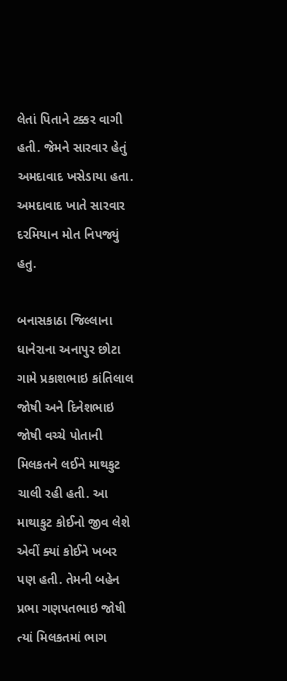લેતાં પિતાને ટક્કર વાગી હતી. જેમને સારવાર હેતું અમદાવાદ ખસેડાયા હતા. અમદાવાદ ખાતે સારવાર દરમિયાન મોત નિપજ્યું હતુ.

બનાસકાઠા જિલ્લાના ધાનેરાના અનાપુર છોટા ગામે પ્રકાશભાઇ કાંતિલાલ જોષી અને દિનેશભાઇ જોષી વચ્ચે પોતાની મિલકતને લઈને માથકુટ ચાલી રહી હતી. આ માથાકુટ કોઈનો જીવ લેશે એવીં ક્યાં કોઈને ખબર પણ હતી. તેમની બહેન પ્રભા ગણપતભાઇ જોષી ત્યાં મિલકતમાં ભાગ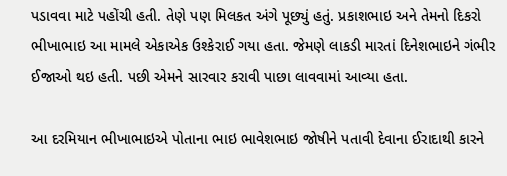પડાવવા માટે પહોંચી હતી. તેણે પણ મિલકત અંગે પૂછ્યું હતું. પ્રકાશભાઇ અને તેમનો દિકરો ભીખાભાઇ આ મામલે એકાએક ઉશ્કેરાઈ ગયા હતા. જેમણે લાકડી મારતાં દિનેશભાઇને ગંભીર ઈજાઓ થઇ હતી. પછી એમને સારવાર કરાવી પાછા લાવવામાં આવ્યા હતા.

આ દરમિયાન ભીખાભાઇએ પોતાના ભાઇ ભાવેશભાઇ જોષીને પતાવી દેવાના ઈરાદાથી કારને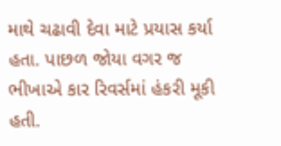માથે ચઢાવી દેવા માટે પ્રયાસ કર્યા હતા. પાછળ જોયા વગર જ ભીખાએ કાર રિવર્સમાં હંકરી મૂકી હતી.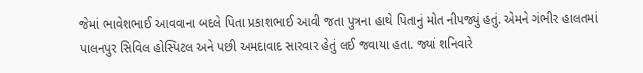જેમાં ભાવેશભાઈ આવવાના બદલે પિતા પ્રકાશભાઈ આવી જતા પુત્રના હાથે પિતાનું મોત નીપજ્યું હતું. એમને ગંભીર હાલતમાં પાલનપુર સિવિલ હોસ્પિટલ અને પછી અમદાવાદ સારવાર હેતું લઈ જવાયા હતા. જ્યાં શનિવારે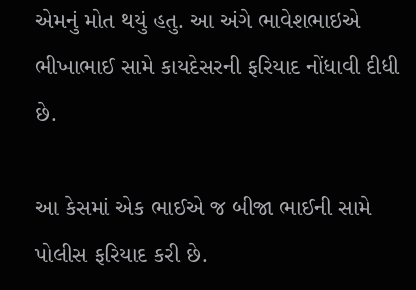એમનું મોત થયું હતુ. આ અંગે ભાવેશભાઇએ ભીખાભાઈ સામે કાયદેસરની ફરિયાદ નોંધાવી દીધી છે.

આ કેસમાં એક ભાઈએ જ બીજા ભાઈની સામે પોલીસ ફરિયાદ કરી છે.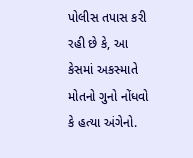પોલીસ તપાસ કરી રહી છે કે, આ કેસમાં અકસ્માતે મોતનો ગુનો નોંધવો કે હત્યા અંગેનો.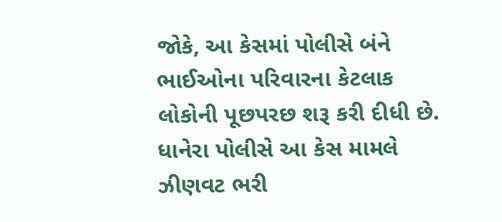જોકે, આ કેસમાં પોલીસે બંને ભાઈઓના પરિવારના કેટલાક લોકોની પૂછપરછ શરૂ કરી દીધી છે. ધાનેરા પોલીસે આ કેસ મામલે ઝીણવટ ભરી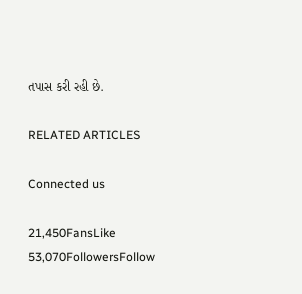તપાસ કરી રહી છે.

RELATED ARTICLES

Connected us

21,450FansLike
53,070FollowersFollow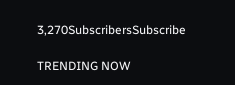3,270SubscribersSubscribe

TRENDING NOW